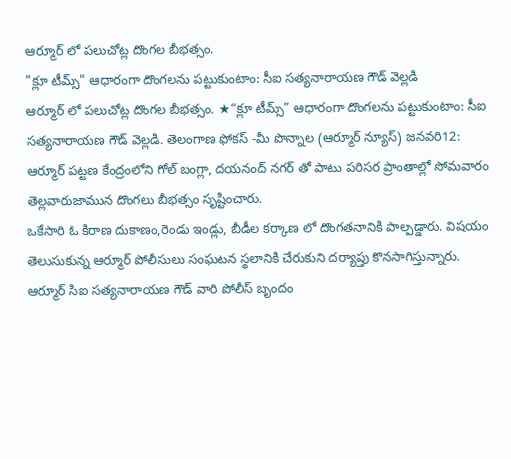ఆర్మూర్ లో పలుచోట్ల దొంగల బీభత్సం.
"క్లూ టీమ్స్" ఆధారంగా దొంగలను పట్టుకుంటాం: సీఐ సత్యనారాయణ గౌడ్ వెల్లడి
ఆర్మూర్ లో పలుచోట్ల దొంగల బీభత్సం. ★“క్లూ టీమ్స్” ఆధారంగా దొంగలను పట్టుకుంటాం: సీఐ సత్యనారాయణ గౌడ్ వెల్లడి. తెలంగాణ ఫోకస్ -మీ పొన్నాల (ఆర్మూర్ న్యూస్) జనవరి12: ఆర్మూర్ పట్టణ కేంద్రంలోని గోల్ బంగ్లా, దయనంద్ నగర్ తో పాటు పరిసర ప్రాంతాల్లో సోమవారం తెల్లవారుజామున దొంగలు బీభత్సం సృష్టించారు.
ఒకేసారి ఓ కిరాణ దుకాణం,రెండు ఇండ్లు, బీడీల కర్కాణ లో దొంగతనానికి పాల్పడ్డారు. విషయం తెలుసుకున్న ఆర్మూర్ పోలీసులు సంఘటన స్థలానికి చేరుకుని దర్యాప్తు కొనసాగిస్తున్నారు.
ఆర్మూర్ సిఐ సత్యనారాయణ గౌడ్ వారి పోలీస్ బృందం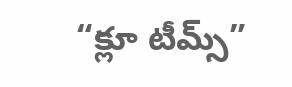“క్లూ టీమ్స్”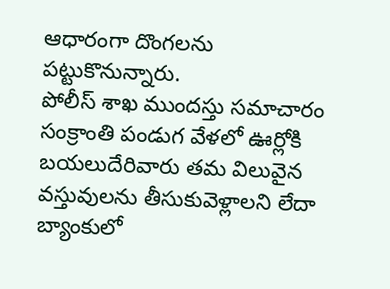ఆధారంగా దొంగలను పట్టుకొనున్నారు.
పోలీస్ శాఖ ముందస్తు సమాచారం సంక్రాంతి పండుగ వేళలో ఊర్లోకి బయలుదేరివారు తమ విలువైన వస్తువులను తీసుకువెళ్లాలని లేదా బ్యాంకులో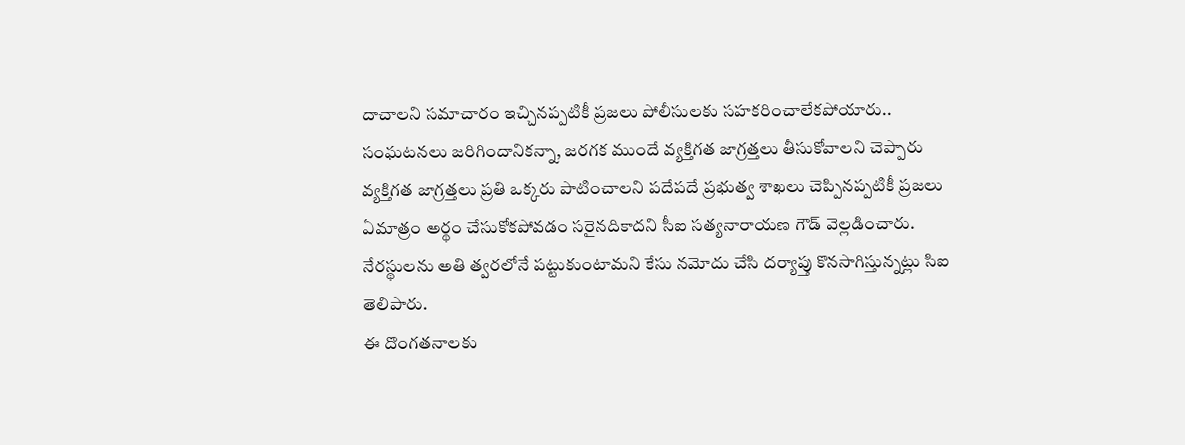దాచాలని సమాచారం ఇచ్చినప్పటికీ ప్రజలు పోలీసులకు సహకరించాలేకపోయారు.. సంఘటనలు జరిగిందానికన్నా, జరగక ముందే వ్యక్తిగత జాగ్రత్తలు తీసుకోవాలని చెప్పారు వ్యక్తిగత జాగ్రత్తలు ప్రతి ఒక్కరు పాటించాలని పదేపదే ప్రభుత్వ శాఖలు చెప్పినప్పటికీ ప్రజలు ఏమాత్రం అర్థం చేసుకోకపోవడం సరైనదికాదని సీఐ సత్యనారాయణ గౌడ్ వెల్లడించారు.
నేరస్థులను అతి త్వరలోనే పట్టుకుంటామని కేసు నమోదు చేసి దర్యాప్తు కొనసాగిస్తున్నట్లు సిఐ తెలిపారు.
ఈ దొంగతనాలకు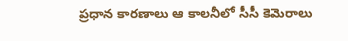ప్రధాన కారణాలు ఆ కాలనీలో సీసీ కెమెరాలు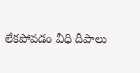లేకపోవడం వీధి దీపాలు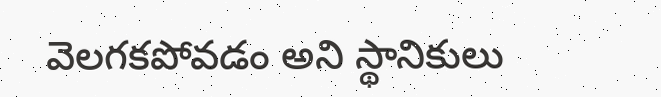వెలగకపోవడం అని స్థానికులు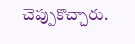చెప్పుకొచ్చారు.